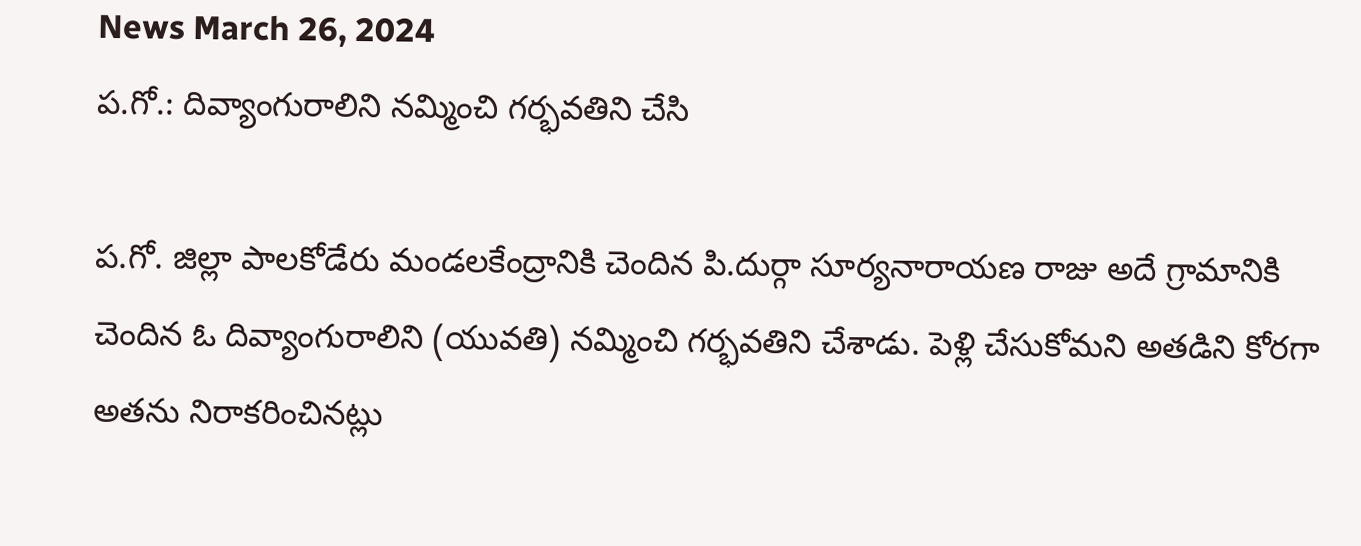News March 26, 2024
ప.గో.: దివ్యాంగురాలిని నమ్మించి గర్భవతిని చేసి

ప.గో. జిల్లా పాలకోడేరు మండలకేంద్రానికి చెందిన పి.దుర్గా సూర్యనారాయణ రాజు అదే గ్రామానికి చెందిన ఓ దివ్యాంగురాలిని (యువతి) నమ్మించి గర్భవతిని చేశాడు. పెళ్లి చేసుకోమని అతడిని కోరగా అతను నిరాకరించినట్లు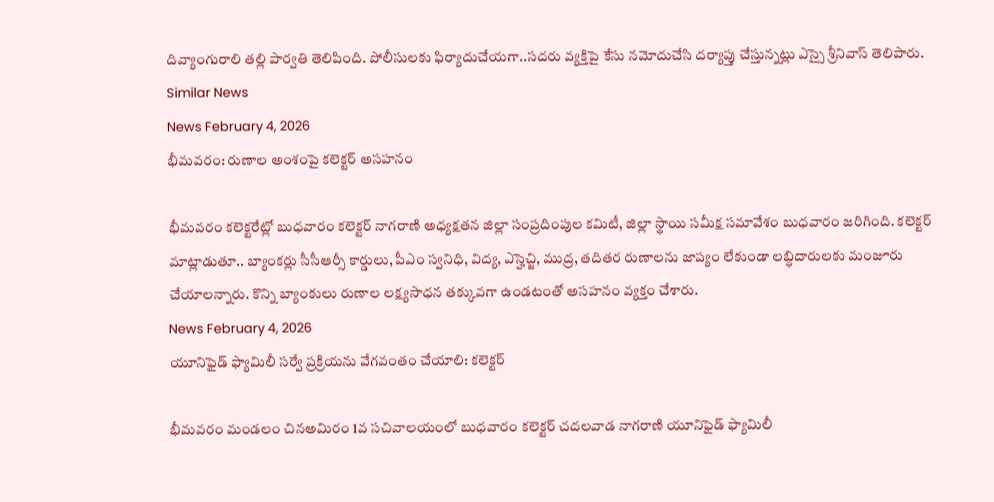దివ్యాంగురాలి తల్లి పార్వతి తెలిపింది. పోలీసులకు ఫిర్యాదుచేయగా..సదరు వ్యక్తిపై కేసు నమోదుచేసి దర్యాప్తు చేస్తున్నట్లు ఎస్సై శ్రీనివాస్ తెలిపారు.
Similar News
News February 4, 2026
భీమవరం: రుణాల అంశంపై కలెక్టర్ అసహనం

భీమవరం కలెక్టరేట్లో బుధవారం కలెక్టర్ నాగరాణి అధ్యక్షతన జిల్లా సంప్రదింపుల కమిటీ, జిల్లా స్థాయి సమీక్ష సమావేశం బుధవారం జరిగింది. కలెక్టర్ మాట్లాడుతూ.. బ్యాంకర్లు సీసీఆర్సీ కార్డులు, పీఎం స్వనిధి, విద్య, ఎస్హెచ్జి, ముద్ర, తదితర రుణాలను జాప్యం లేకుండా లబ్ధిదారులకు మంజూరు చేయాలన్నారు. కొన్ని బ్యాంకులు రుణాల లక్ష్యసాధన తక్కువగా ఉండటంతో అసహనం వ్యక్తం చేశారు.
News February 4, 2026
యూనిఫైడ్ ఫ్యామిలీ సర్వే ప్రక్రియను వేగవంతం చేయాలి: కలెక్టర్

భీమవరం మండలం చినఅమిరం 1వ సచివాలయంలో బుధవారం కలెక్టర్ చదలవాడ నాగరాణి యూనిఫైడ్ ఫ్యామిలీ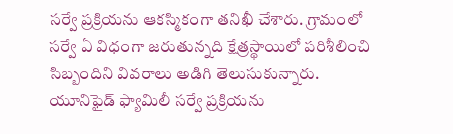సర్వే ప్రక్రియను ఆకస్మికంగా తనిఖీ చేశారు. గ్రామంలో సర్వే ఏ విధంగా జరుతున్నది క్షేత్రస్థాయిలో పరిశీలించి సిబ్బందిని వివరాలు అడిగి తెలుసుకున్నారు. యూనిఫైడ్ ఫ్యామిలీ సర్వే ప్రక్రియను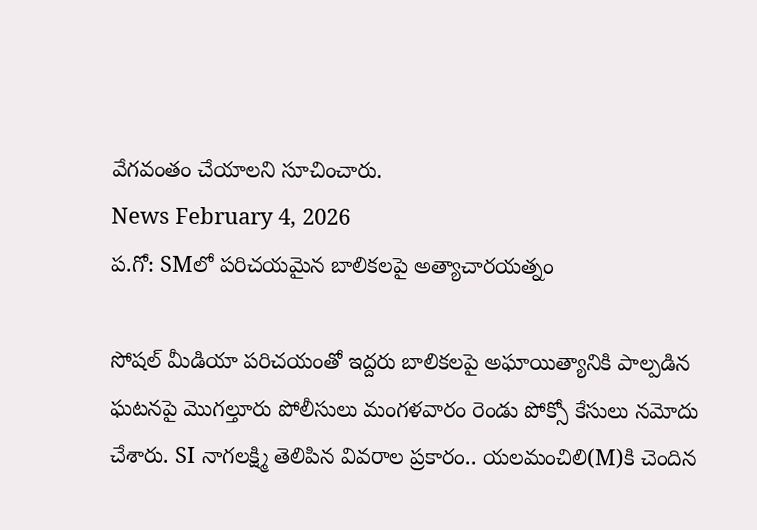వేగవంతం చేయాలని సూచించారు.
News February 4, 2026
ప.గో: SMలో పరిచయమైన బాలికలపై అత్యాచారయత్నం

సోషల్ మీడియా పరిచయంతో ఇద్దరు బాలికలపై అఘాయిత్యానికి పాల్పడిన ఘటనపై మొగల్తూరు పోలీసులు మంగళవారం రెండు పోక్సో కేసులు నమోదు చేశారు. SI నాగలక్ష్మి తెలిపిన వివరాల ప్రకారం.. యలమంచిలి(M)కి చెందిన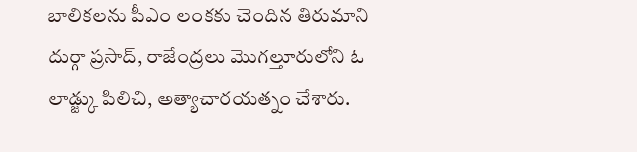బాలికలను పీఎం లంకకు చెందిన తిరుమాని దుర్గా ప్రసాద్, రాజేంద్రలు మొగల్తూరులోని ఓ లాడ్జ్కు పిలిచి, అత్యాచారయత్నం చేశారు.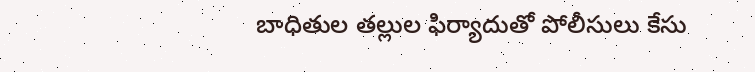బాధితుల తల్లుల ఫిర్యాదుతో పోలీసులు కేసు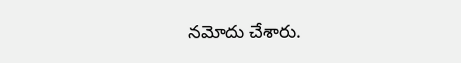నమోదు చేశారు.